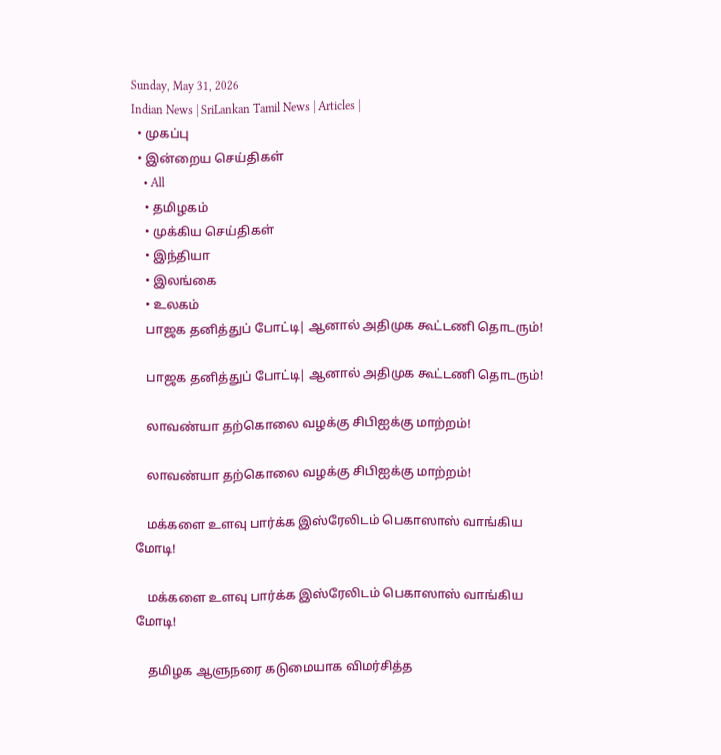Sunday, May 31, 2026
Indian News | SriLankan Tamil News | Articles |
  • முகப்பு
  • இன்றைய செய்திகள்
    • All
    • தமிழகம்
    • முக்கிய செய்திகள்
    • இந்தியா
    • இலங்கை
    • உலகம்
    பாஜக தனித்துப் போட்டி| ஆனால் அதிமுக கூட்டணி தொடரும்!

    பாஜக தனித்துப் போட்டி| ஆனால் அதிமுக கூட்டணி தொடரும்!

    லாவண்யா தற்கொலை வழக்கு சிபிஐக்கு மாற்றம்!

    லாவண்யா தற்கொலை வழக்கு சிபிஐக்கு மாற்றம்!

    மக்களை உளவு பார்க்க இஸ்ரேலிடம் பெகாஸாஸ் வாங்கிய மோடி!

    மக்களை உளவு பார்க்க இஸ்ரேலிடம் பெகாஸாஸ் வாங்கிய மோடி!

    தமிழக ஆளுநரை கடுமையாக விமர்சித்த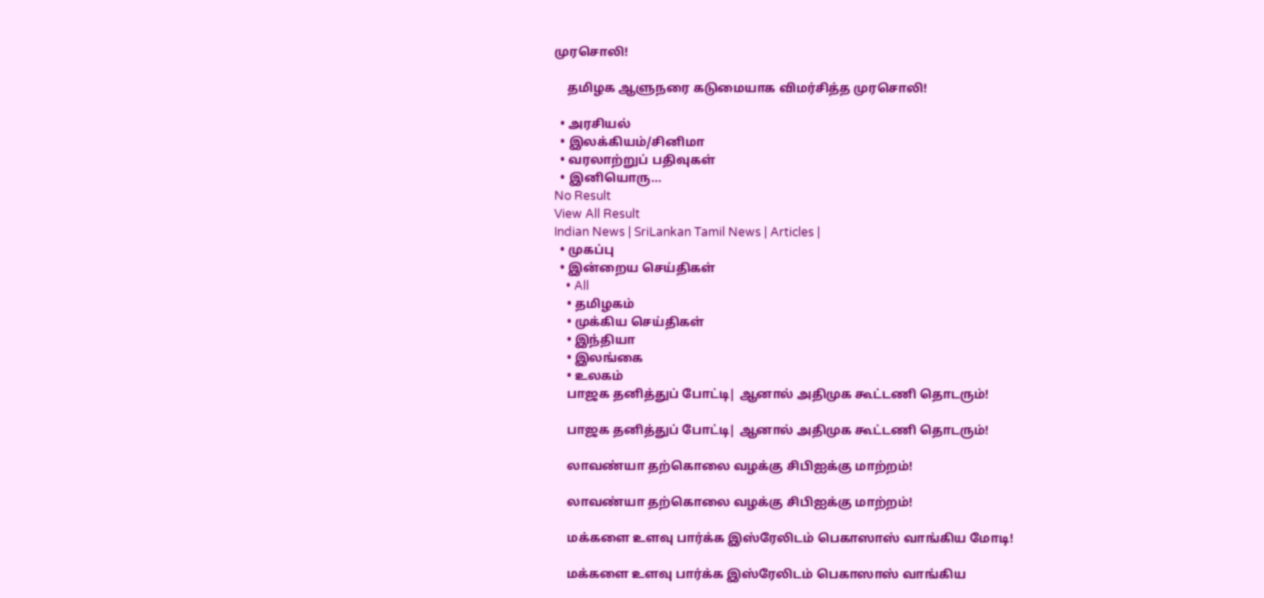முரசொலி!

    தமிழக ஆளுநரை கடுமையாக விமர்சித்த முரசொலி!

  • அரசியல்
  • இலக்கியம்/சினிமா
  • வரலாற்றுப் பதிவுகள்
  • இனியொரு…
No Result
View All Result
Indian News | SriLankan Tamil News | Articles |
  • முகப்பு
  • இன்றைய செய்திகள்
    • All
    • தமிழகம்
    • முக்கிய செய்திகள்
    • இந்தியா
    • இலங்கை
    • உலகம்
    பாஜக தனித்துப் போட்டி| ஆனால் அதிமுக கூட்டணி தொடரும்!

    பாஜக தனித்துப் போட்டி| ஆனால் அதிமுக கூட்டணி தொடரும்!

    லாவண்யா தற்கொலை வழக்கு சிபிஐக்கு மாற்றம்!

    லாவண்யா தற்கொலை வழக்கு சிபிஐக்கு மாற்றம்!

    மக்களை உளவு பார்க்க இஸ்ரேலிடம் பெகாஸாஸ் வாங்கிய மோடி!

    மக்களை உளவு பார்க்க இஸ்ரேலிடம் பெகாஸாஸ் வாங்கிய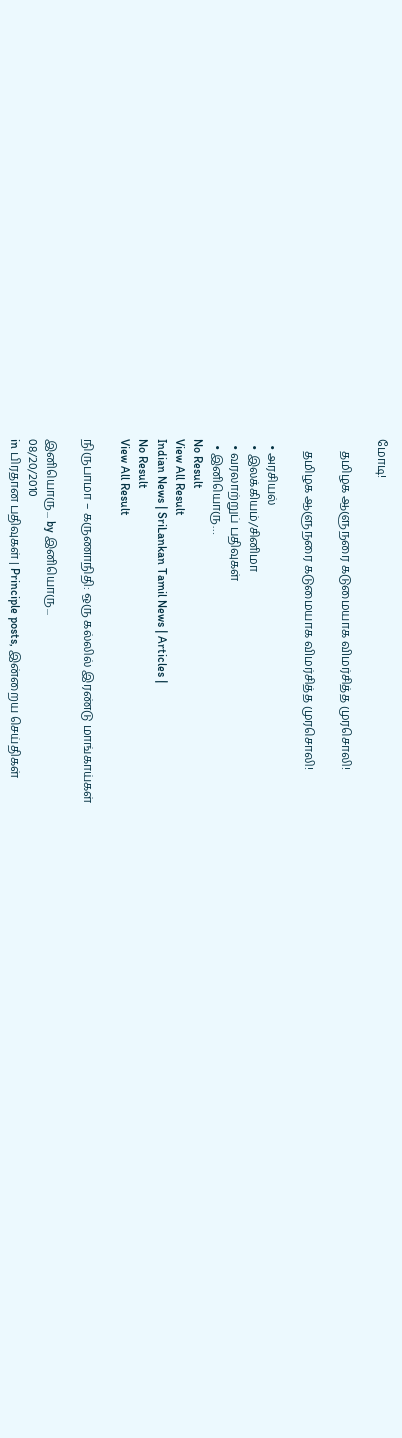மோடி!

    தமிழக ஆளுநரை கடுமையாக விமர்சித்த முரசொலி!

    தமிழக ஆளுநரை கடுமையாக விமர்சித்த முரசொலி!

  • அரசியல்
  • இலக்கியம்/சினிமா
  • வரலாற்றுப் பதிவுகள்
  • இனியொரு…
No Result
View All Result
Indian News | SriLankan Tamil News | Articles |
No Result
View All Result

நிருபாமா – கருணாநிதி: ஒரு கல்லில் இரண்டு மாங்காய்கள்

இனியொரு... by இனியொரு...
08/20/2010
in பிரதான பதிவுகள் | Principle posts, இன்றைய செய்திகள்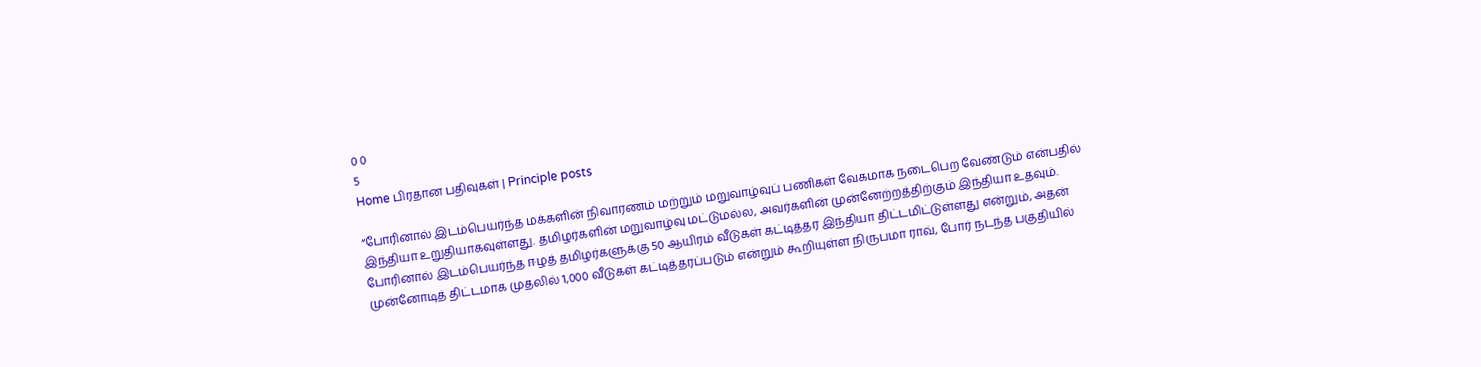0 0
5
Home பிரதான பதிவுகள் | Principle posts

“போரினால் இடம்பெயர்ந்த மக்களின் நிவாரணம் மற்றும் மறுவாழ்வுப் பணிகள் வேகமாக நடைபெற வேண்டும் என்பதில் இந்தியா உறுதியாகவுள்ளது. தமிழர்களின் மறுவாழ்வு மட்டுமல்ல, அவர்களின் முன்னேற்றத்திற்கும் இந்தியா உதவும். போரினால் இடம்பெயர்ந்த ஈழத் தமிழர்களுக்கு 50 ஆயிரம் வீடுகள் கட்டித்தர இந்தியா திட்டமிட்டுள்ளது என்றும், அதன் முன்னோடித் திட்டமாக முதலில் 1,000 வீடுகள் கட்டித்தரப்படும் என்றும் கூறியுள்ள நிருபமா ராவ், போர் நடந்த பகுதியில்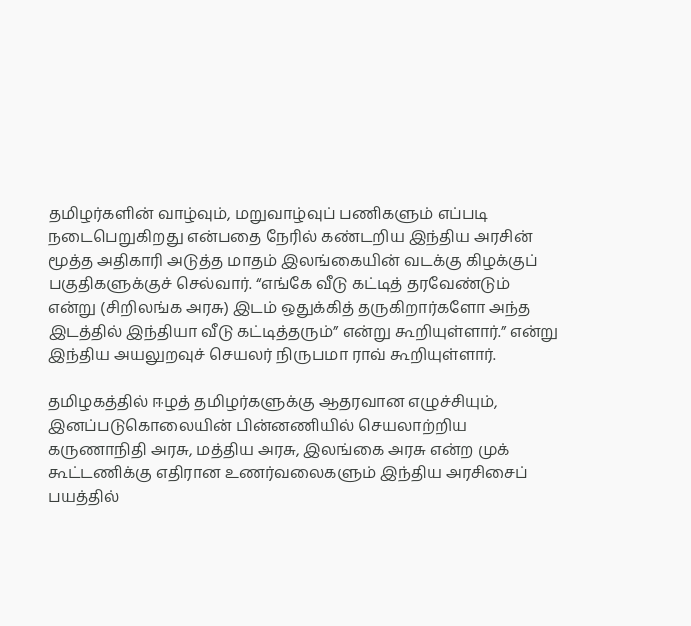தமிழர்களின் வாழ்வும், மறுவாழ்வுப் பணிகளும் எப்படி நடைபெறுகிறது என்பதை நேரில் கண்டறிய இந்திய அரசின் மூத்த அதிகாரி அடுத்த மாதம் இலங்கையின் வடக்கு கிழக்குப் பகுதிகளுக்குச் செல்வார். “எங்கே வீடு கட்டித் தரவேண்டும் என்று (சிறிலங்க அரசு) இடம் ஒதுக்கித் தருகிறார்களோ அந்த இடத்தில் இந்தியா வீடு கட்டித்தரும்” என்று கூறியுள்ளார்.” என்று இந்திய அயலுறவுச் செயலர் நிருபமா ராவ் கூறியுள்ளார்.

தமிழகத்தில் ஈழத் தமிழர்களுக்கு ஆதரவான எழுச்சியும், இனப்படுகொலையின் பின்னணியில் செயலாற்றிய கருணாநிதி அரசு, மத்திய அரசு, இலங்கை அரசு என்ற முக் கூட்டணிக்கு எதிரான உணர்வலைகளும் இந்திய அரசிசைப் பயத்தில்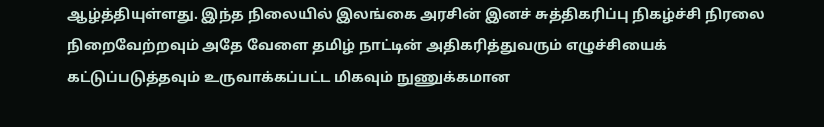ஆழ்த்தியுள்ளது. இந்த நிலையில் இலங்கை அரசின் இனச் சுத்திகரிப்பு நிகழ்ச்சி நிரலை நிறைவேற்றவும் அதே வேளை தமிழ் நாட்டின் அதிகரித்துவரும் எழுச்சியைக் கட்டுப்படுத்தவும் உருவாக்கப்பட்ட மிகவும் நுணுக்கமான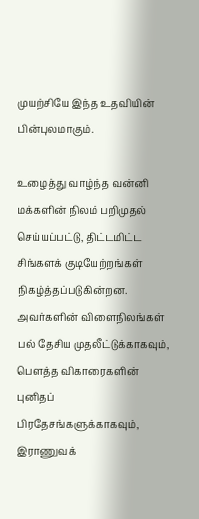முயற்சியே இந்த உதவியின் பின்புலமாகும்.

உழைத்து வாழ்ந்த வன்னி மக்களின் நிலம் பறிமுதல் செய்யப்பட்டு, திட்டமிட்ட சிங்களக் குடியேற்றங்கள் நிகழ்த்தப்படுகின்றன. அவர்களின் விளைநிலங்கள் பல் தேசிய முதலீட்டுக்காகவும், பௌத்த விகாரைகளின் புனிதப் பிரதேசங்களுக்காகவும், இராணுவக்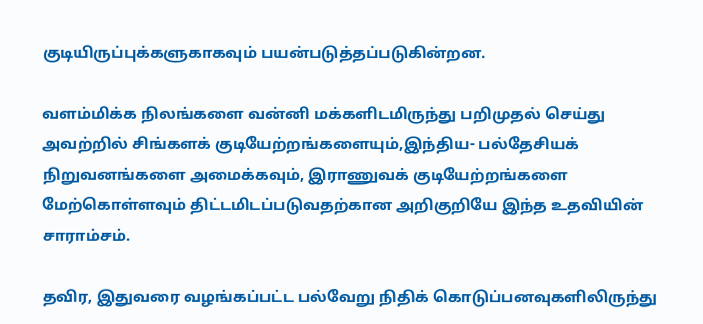குடியிருப்புக்களுகாகவும் பயன்படுத்தப்படுகின்றன.

வளம்மிக்க நிலங்களை வன்னி மக்களிடமிருந்து பறிமுதல் செய்து அவற்றில் சிங்களக் குடியேற்றங்களையும்,இந்திய- பல்தேசியக் நிறுவனங்களை அமைக்கவும், இராணுவக் குடியேற்றங்களை மேற்கொள்ளவும் திட்டமிடப்படுவதற்கான அறிகுறியே இந்த உதவியின் சாராம்சம்.

தவிர, இதுவரை வழங்கப்பட்ட பல்வேறு நிதிக் கொடுப்பனவுகளிலிருந்து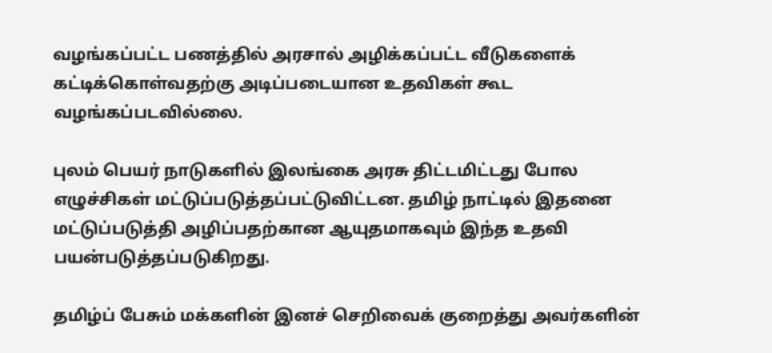வழங்கப்பட்ட பணத்தில் அரசால் அழிக்கப்பட்ட வீடுகளைக் கட்டிக்கொள்வதற்கு அடிப்படையான உதவிகள் கூட வழங்கப்படவில்லை.

புலம் பெயர் நாடுகளில் இலங்கை அரசு திட்டமிட்டது போல எழுச்சிகள் மட்டுப்படுத்தப்பட்டுவிட்டன. தமிழ் நாட்டில் இதனை மட்டுப்படுத்தி அழிப்பதற்கான ஆயுதமாகவும் இந்த உதவி பயன்படுத்தப்படுகிறது.

தமிழ்ப் பேசும் மக்களின் இனச் செறிவைக் குறைத்து அவர்களின்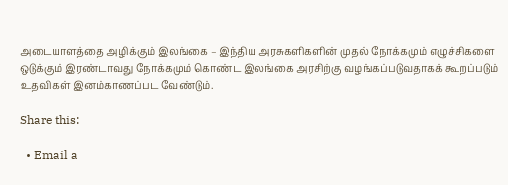அடையாளத்தை அழிக்கும் இலங்கை – இந்திய அரசுகளிகளின் முதல் நோக்கமும் எழுச்சிகளை ஒடுக்கும் இரண்டாவது நோக்கமும் கொண்ட இலங்கை அரசிற்கு வழங்கப்படுவதாகக் கூறப்படும் உதவிகள் இனம்காணப்பட வேண்டும்.

Share this:

  • Email a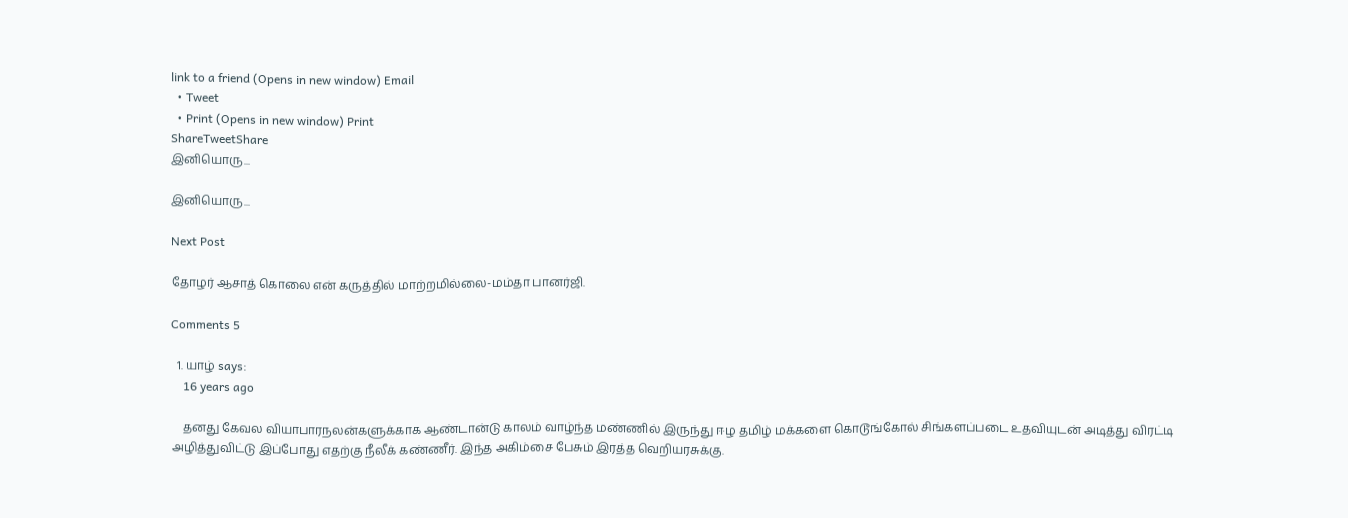link to a friend (Opens in new window) Email
  • Tweet
  • Print (Opens in new window) Print
ShareTweetShare
இனியொரு...

இனியொரு...

Next Post

தோழர் ஆசாத் கொலை என் கருத்தில் மாற்றமில்லை-மம்தா பானர்ஜி.

Comments 5

  1. யாழ் says:
    16 years ago

    தனது கேவல வியாபாரநலன்களுக்காக ஆண்டான்டு காலம் வாழ்ந்த மண்ணில் இருந்து ஈழ தமிழ் மக்களை கொடூங்கோல் சிங்களப்படை உதவியுடன் அடித்து விரட்டி அழித்துவிட்டு இப்போது எதற்கு நீலீக் கண்ணீர். இந்த அகிம்சை பேசும் இரத்த வெறியரசுக்கு.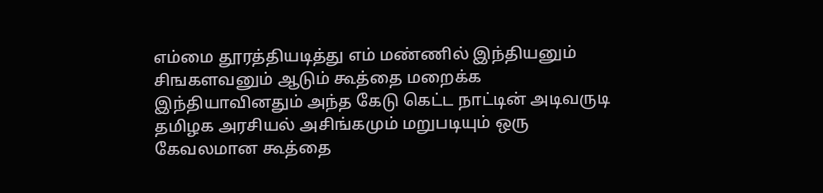எம்மை தூரத்தியடித்து எம் மண்ணில் இந்தியனும் சிஙகளவனும் ஆடும் கூத்தை மறைக்க இந்தியாவினதும் அந்த கேடு கெட்ட நாட்டின் அடிவருடி தமிழக அரசியல் அசிங்கமும் மறுபடியும் ஒரு கேவலமான கூத்தை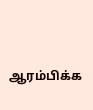ஆரம்பிக்க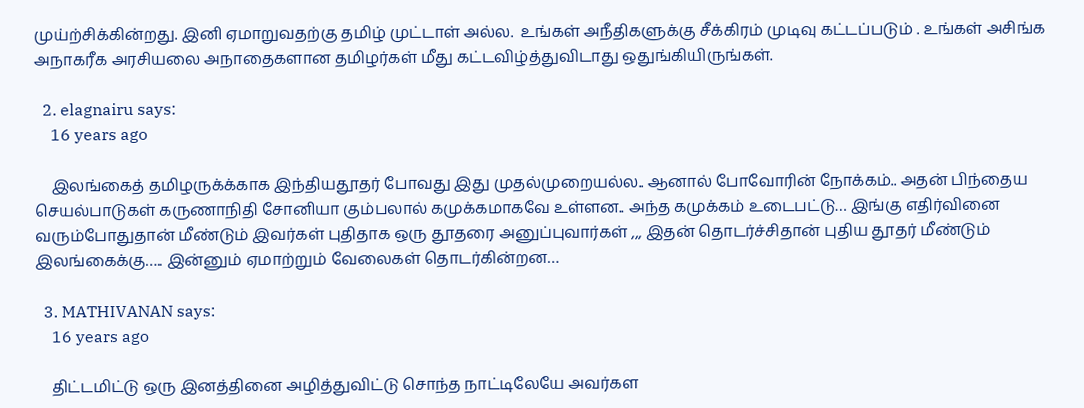முய்ற்சிக்கின்றது. இனி ஏமாறுவதற்கு தமிழ் முட்டாள் அல்ல.  உங்கள் அநீதிகளுக்கு சீக்கிரம் முடிவு கட்டப்படும் . உங்கள் அசிங்க அநாகரீக அரசியலை அநாதைகளான தமிழர்கள் மீது கட்டவிழ்த்துவிடாது ஒதுங்கியிருங்கள்.

  2. elagnairu says:
    16 years ago

    இலங்கைத் தமிழருக்க்காக இந்தியதூதர் போவது இது முதல்முறையல்ல.. ஆனால் போவோரின் நோக்கம்.. அதன் பிந்தைய செயல்பாடுகள் கருணாநிதி சோனியா கும்பலால் கமுக்கமாகவே உள்ளன.. அந்த கமுக்கம் உடைபட்டு… இங்கு எதிர்வினை வரும்போதுதான் மீண்டும் இவர்கள் புதிதாக ஒரு தூதரை அனுப்புவார்கள் ,,, இதன் தொடர்ச்சிதான் புதிய தூதர் மீண்டும் இலங்கைக்கு….. இன்னும் ஏமாற்றும் வேலைகள் தொடர்கின்றன…

  3. MATHIVANAN says:
    16 years ago

    திட்டமிட்டு ஒரு இனத்தினை அழித்துவிட்டு சொந்த நாட்டிலேயே அவர்கள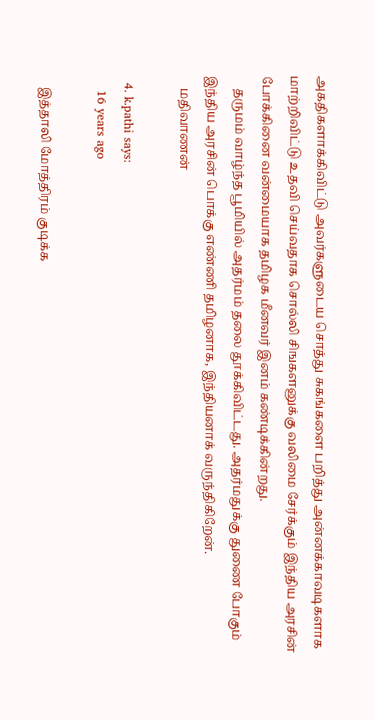அகதிகளாக்கிவிட்டு அவர்களுடைய சொத்து சுகங்களை பறித்து அன்னக்காவடிகளாக மாற்றிவிட்டு உதவி செய்வதாக சொல்லி சிஙகளனுக்கு வலிமை சேர்க்கும் இந்திய அரசின் போக்கினை வன்மையாக தமிழக மீனவர் இனம் கண்டிக்கின்றது.
    தருமம் வாழ்ந்த பூமியில் அதர்மம் தலை தூக்கிவிட்டது. அதர்மதுக்கு துணை போகும் இந்திய அரசின் பொக்கு எண்ணி தமிழனாக, இந்தியனாக் வருந்திகிறேன்.
    மதிவாணன்

  4. k.pathi says:
    16 years ago

    இத்தாலி மோத்திரம் குடிக்க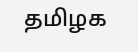தமிழக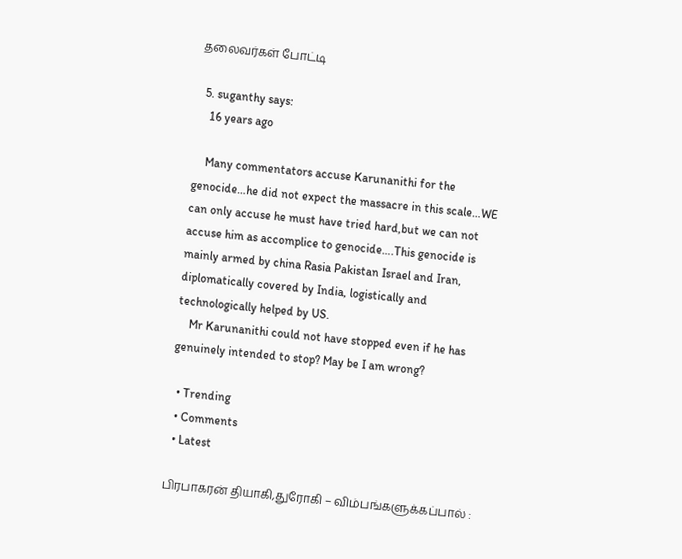தலைவர்கள் போட்டி

  5. suganthy says:
    16 years ago

    Many commentators accuse Karunanithi for the genocide…he did not expect the massacre in this scale…WE can only accuse he must have tried hard,but we can not accuse him as accomplice to genocide….This genocide is mainly armed by china Rasia Pakistan Israel and Iran, diplomatically covered by India, logistically and technologically helped by US.
    Mr Karunanithi could not have stopped even if he has genuinely intended to stop? May be I am wrong?

  • Trending
  • Comments
  • Latest

பிரபாகரன் தியாகி,துரோகி – விம்பங்களுக்கப்பால் :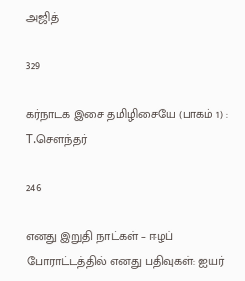அஜித்

329

கர்நாடக இசை தமிழிசையே (பாகம் 1) : T.செளந்தர்

246

எனது இறுதி நாட்கள் – ஈழப் போராட்டத்தில் எனது பதிவுகள்: ஐயர்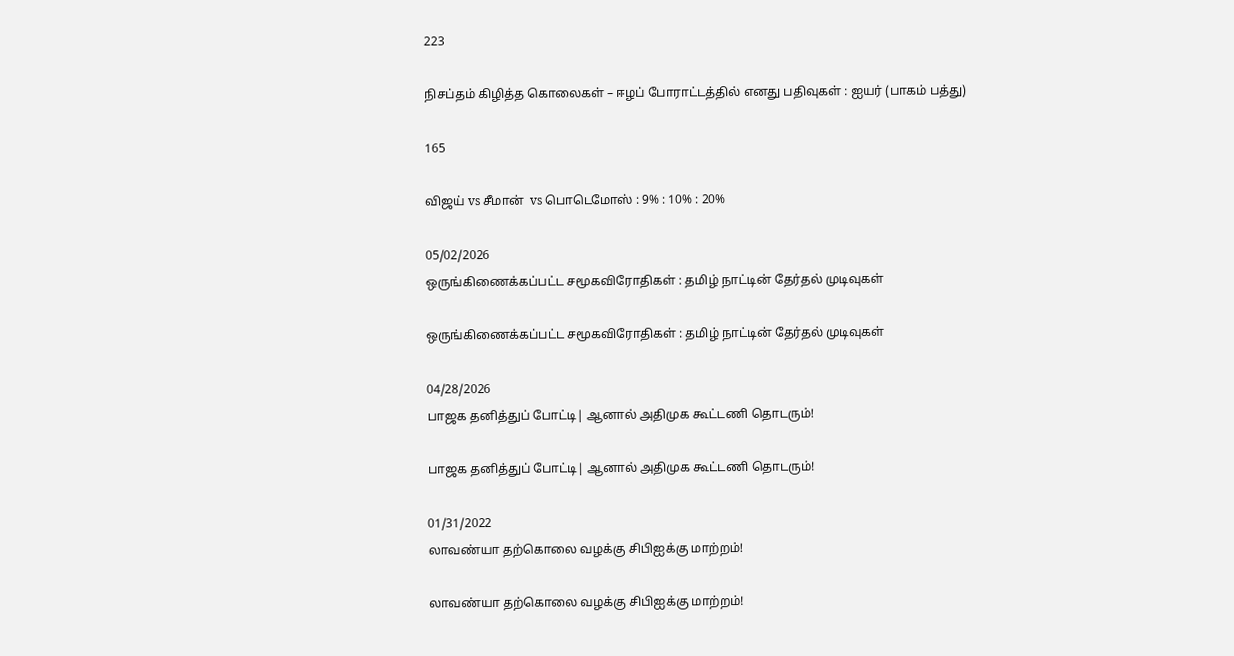223

நிசப்தம் கிழித்த கொலைகள் – ஈழப் போராட்டத்தில் எனது பதிவுகள் : ஐயர் (பாகம் பத்து)

165

விஜய் vs சீமான்  vs பொடெமோஸ் : 9% : 10% : 20%

05/02/2026
ஒருங்கிணைக்கப்பட்ட சமூகவிரோதிகள் : தமிழ் நாட்டின் தேர்தல் முடிவுகள்

ஒருங்கிணைக்கப்பட்ட சமூகவிரோதிகள் : தமிழ் நாட்டின் தேர்தல் முடிவுகள்

04/28/2026
பாஜக தனித்துப் போட்டி| ஆனால் அதிமுக கூட்டணி தொடரும்!

பாஜக தனித்துப் போட்டி| ஆனால் அதிமுக கூட்டணி தொடரும்!

01/31/2022
லாவண்யா தற்கொலை வழக்கு சிபிஐக்கு மாற்றம்!

லாவண்யா தற்கொலை வழக்கு சிபிஐக்கு மாற்றம்!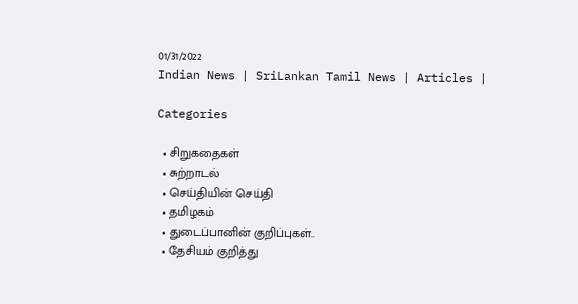01/31/2022
Indian News | SriLankan Tamil News | Articles |

Categories

  • சிறுகதைகள்
  • சுற்றாடல்
  • செய்தியின் செய்தி
  • தமிழகம்
  • துடைப்பானின் குறிப்புகள்..
  • தேசியம் குறித்து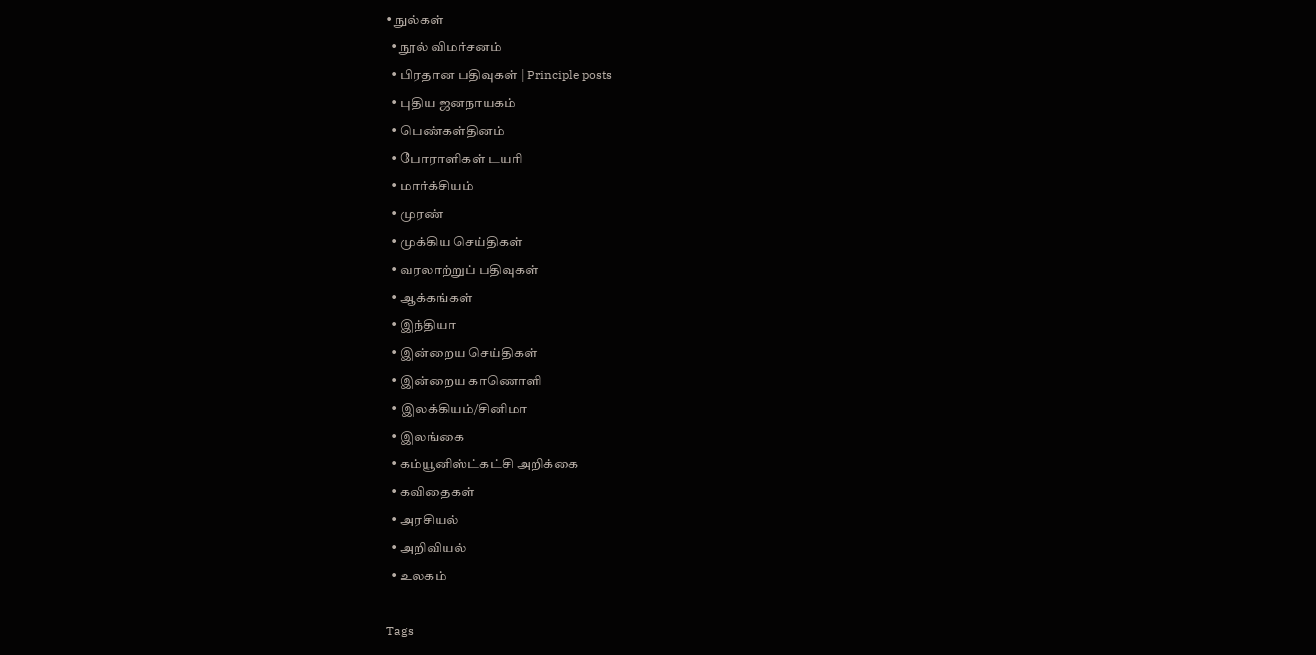• நுல்கள்
  • நூல் விமர்சனம்
  • பிரதான பதிவுகள் | Principle posts
  • புதிய ஜனநாயகம்
  • பெண்கள்தினம்
  • போராளிகள் டயரி
  • மார்க்சியம்
  • முரண்
  • முக்கிய செய்திகள்
  • வரலாற்றுப் பதிவுகள்
  • ஆக்கங்கள்
  • இந்தியா
  • இன்றைய செய்திகள்
  • இன்றைய காணொளி
  • இலக்கியம்/சினிமா
  • இலங்கை
  • கம்யூனிஸ்ட்கட்சி அறிக்கை
  • கவிதைகள்
  • அரசியல்
  • அறிவியல்
  • உலகம்

Tags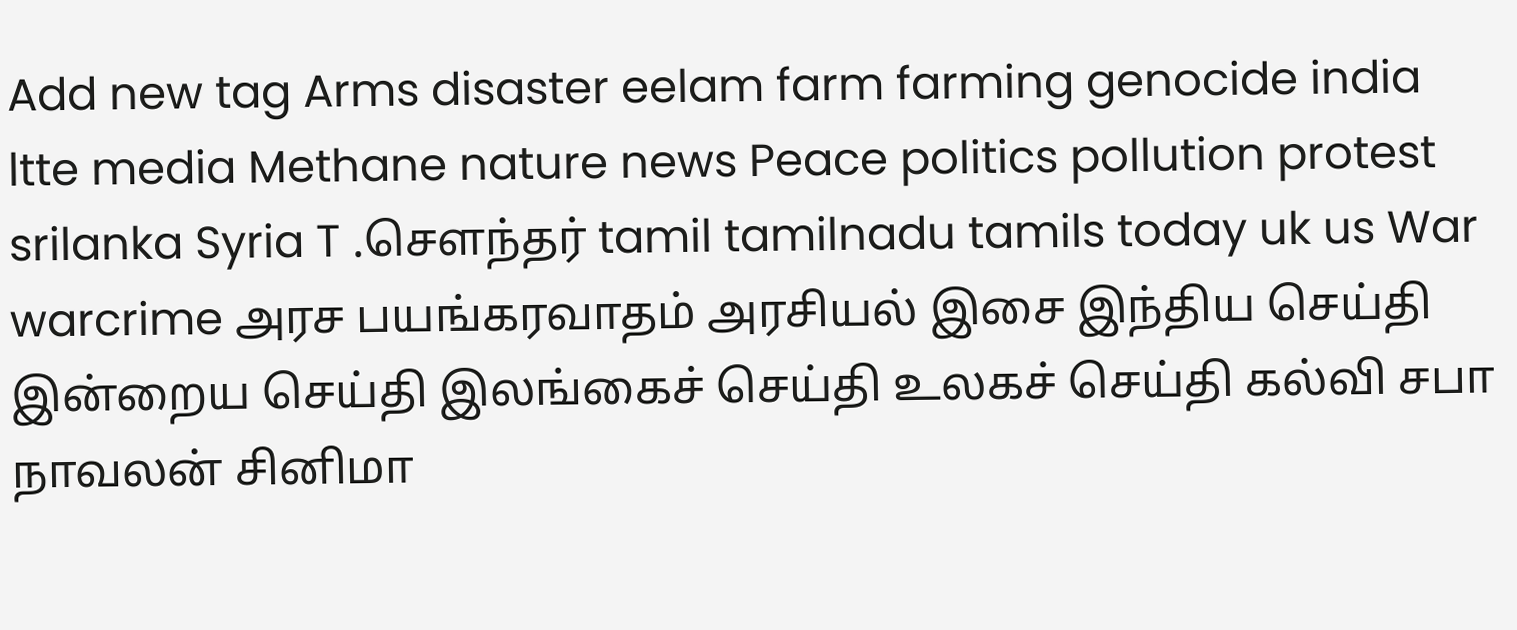Add new tag Arms disaster eelam farm farming genocide india ltte media Methane nature news Peace politics pollution protest srilanka Syria T .சௌந்தர் tamil tamilnadu tamils today uk us War warcrime அரச பயங்கரவாதம் அரசியல் இசை இந்திய செய்தி இன்றைய செய்தி இலங்கைச் செய்தி உலகச் செய்தி கல்வி சபா நாவலன் சினிமா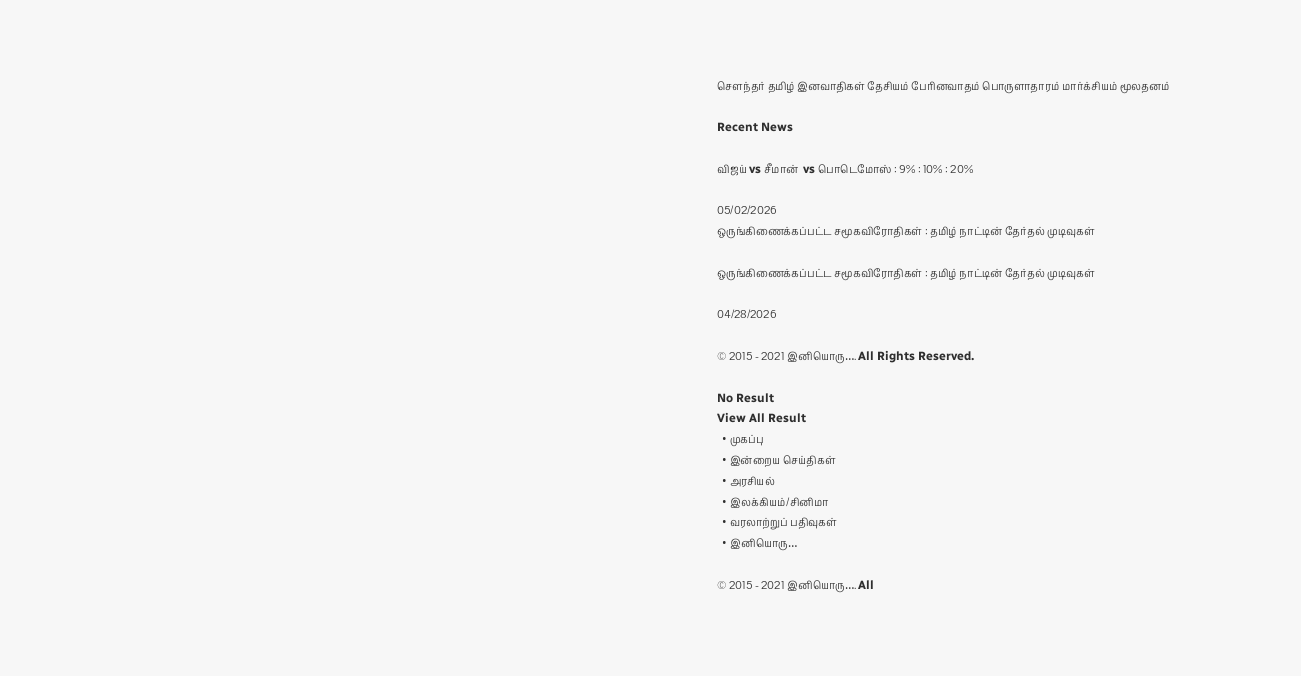சௌந்தர் தமிழ் இனவாதிகள் தேசியம் பேரினவாதம் பொருளாதாரம் மார்க்சியம் மூலதனம்

Recent News

விஜய் vs சீமான்  vs பொடெமோஸ் : 9% : 10% : 20%

05/02/2026
ஒருங்கிணைக்கப்பட்ட சமூகவிரோதிகள் : தமிழ் நாட்டின் தேர்தல் முடிவுகள்

ஒருங்கிணைக்கப்பட்ட சமூகவிரோதிகள் : தமிழ் நாட்டின் தேர்தல் முடிவுகள்

04/28/2026

© 2015 - 2021 இனியொரு…. All Rights Reserved.

No Result
View All Result
  • முகப்பு
  • இன்றைய செய்திகள்
  • அரசியல்
  • இலக்கியம்/சினிமா
  • வரலாற்றுப் பதிவுகள்
  • இனியொரு…

© 2015 - 2021 இனியொரு…. All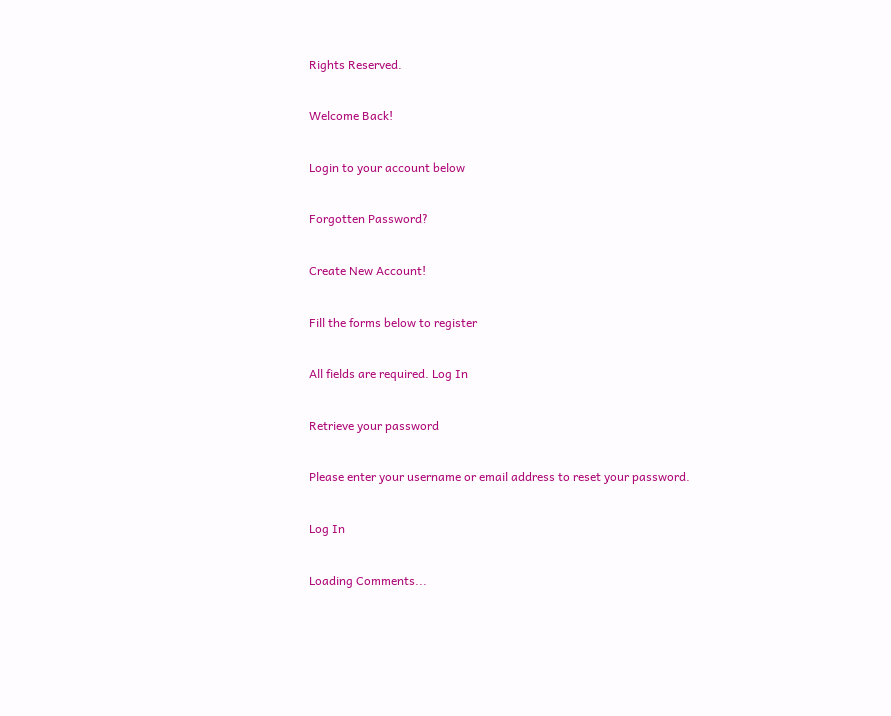Rights Reserved.

Welcome Back!

Login to your account below

Forgotten Password?

Create New Account!

Fill the forms below to register

All fields are required. Log In

Retrieve your password

Please enter your username or email address to reset your password.

Log In

Loading Comments...